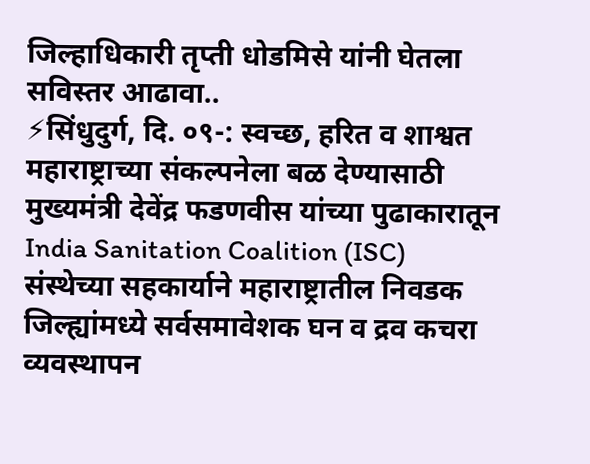जिल्हाधिकारी तृप्ती धोडमिसे यांनी घेतला सविस्तर आढावा..
⚡सिंधुदुर्ग, दि. ०९-: स्वच्छ, हरित व शाश्वत महाराष्ट्राच्या संकल्पनेला बळ देण्यासाठी मुख्यमंत्री देवेंद्र फडणवीस यांच्या पुढाकारातून India Sanitation Coalition (ISC) संस्थेच्या सहकार्याने महाराष्ट्रातील निवडक जिल्ह्यांमध्ये सर्वसमावेशक घन व द्रव कचरा व्यवस्थापन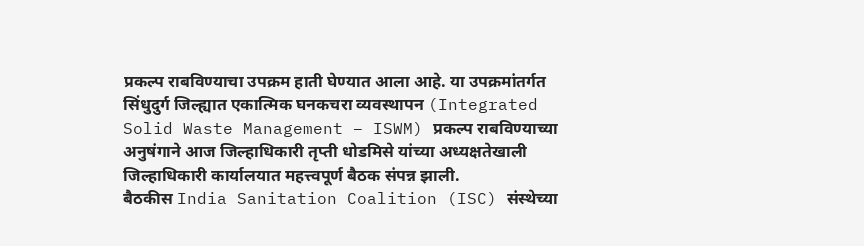प्रकल्प राबविण्याचा उपक्रम हाती घेण्यात आला आहे. या उपक्रमांतर्गत सिंधुदुर्ग जिल्ह्यात एकात्मिक घनकचरा व्यवस्थापन (Integrated Solid Waste Management – ISWM) प्रकल्प राबविण्याच्या अनुषंगाने आज जिल्हाधिकारी तृप्ती धोडमिसे यांच्या अध्यक्षतेखाली जिल्हाधिकारी कार्यालयात महत्त्वपूर्ण बैठक संपन्न झाली.
बैठकीस India Sanitation Coalition (ISC) संस्थेच्या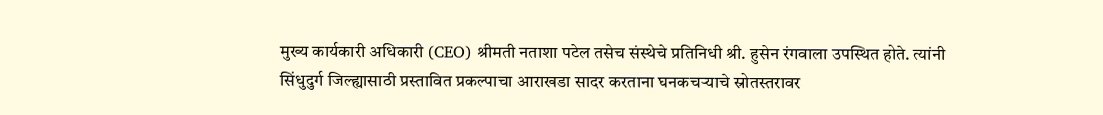मुख्य कार्यकारी अधिकारी (CEO) श्रीमती नताशा पटेल तसेच संस्थेचे प्रतिनिधी श्री. हुसेन रंगवाला उपस्थित होते. त्यांनी सिंधुदुर्ग जिल्ह्यासाठी प्रस्तावित प्रकल्पाचा आराखडा सादर करताना घनकचऱ्याचे स्रोतस्तरावर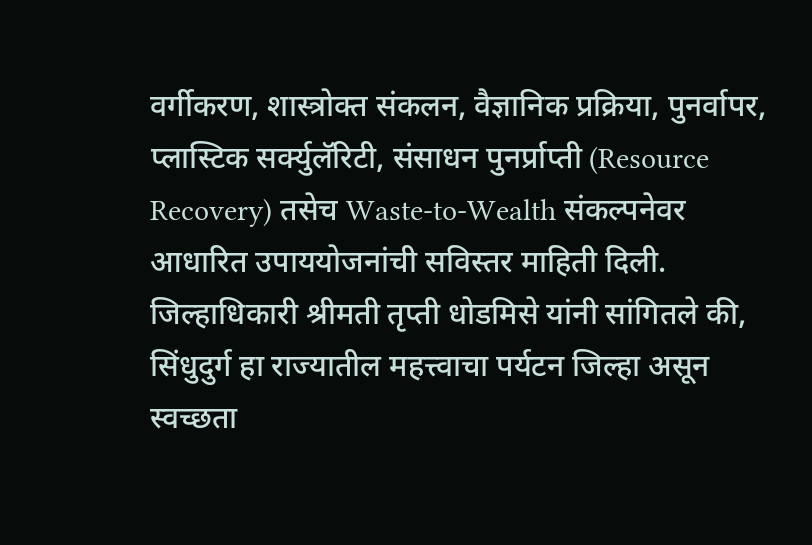वर्गीकरण, शास्त्रोक्त संकलन, वैज्ञानिक प्रक्रिया, पुनर्वापर, प्लास्टिक सर्क्युलॅरिटी, संसाधन पुनर्प्राप्ती (Resource Recovery) तसेच Waste-to-Wealth संकल्पनेवर आधारित उपाययोजनांची सविस्तर माहिती दिली.
जिल्हाधिकारी श्रीमती तृप्ती धोडमिसे यांनी सांगितले की, सिंधुदुर्ग हा राज्यातील महत्त्वाचा पर्यटन जिल्हा असून स्वच्छता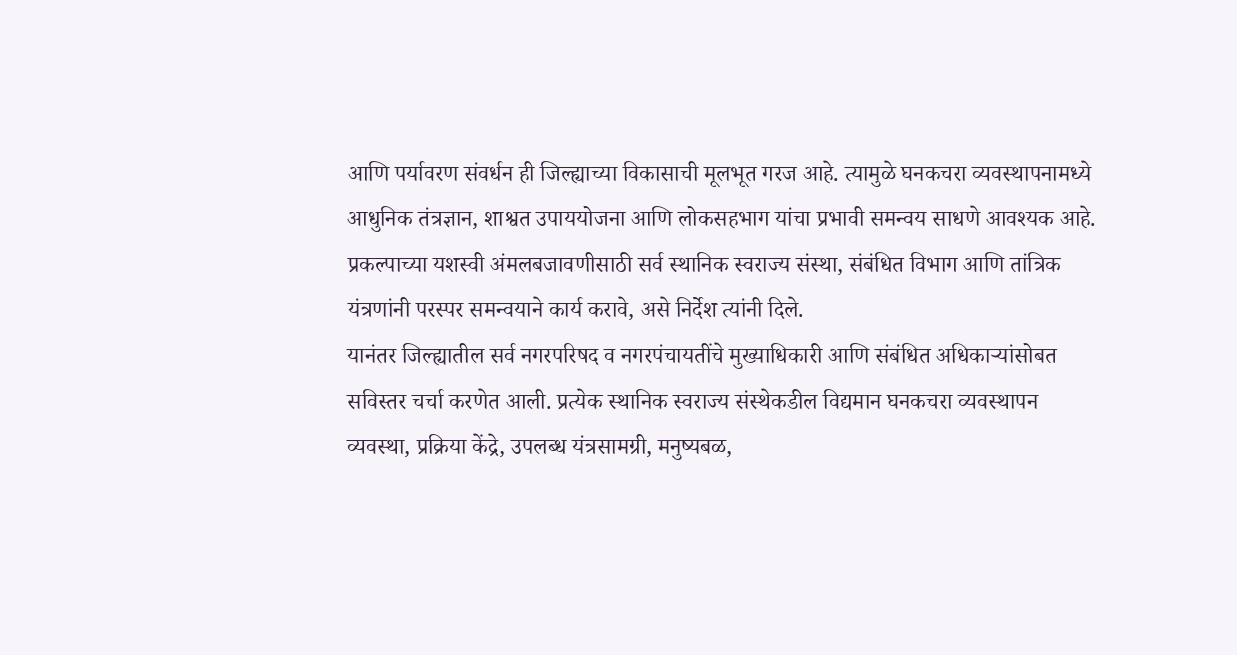आणि पर्यावरण संवर्धन ही जिल्ह्याच्या विकासाची मूलभूत गरज आहे. त्यामुळे घनकचरा व्यवस्थापनामध्ये आधुनिक तंत्रज्ञान, शाश्वत उपाययोजना आणि लोकसहभाग यांचा प्रभावी समन्वय साधणे आवश्यक आहे. प्रकल्पाच्या यशस्वी अंमलबजावणीसाठी सर्व स्थानिक स्वराज्य संस्था, संबंधित विभाग आणि तांत्रिक यंत्रणांनी परस्पर समन्वयाने कार्य करावे, असे निर्देश त्यांनी दिले.
यानंतर जिल्ह्यातील सर्व नगरपरिषद व नगरपंचायतींचे मुख्याधिकारी आणि संबंधित अधिकाऱ्यांसोबत सविस्तर चर्चा करणेत आली. प्रत्येक स्थानिक स्वराज्य संस्थेकडील विद्यमान घनकचरा व्यवस्थापन व्यवस्था, प्रक्रिया केंद्रे, उपलब्ध यंत्रसामग्री, मनुष्यबळ,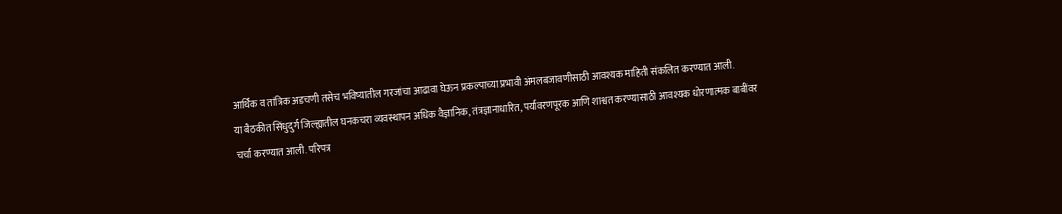आर्थिक व तांत्रिक अडचणी तसेच भविष्यातील गरजांचा आढावा घेऊन प्रकल्पाच्या प्रभावी अंमलबजावणीसाठी आवश्यक माहिती संकलित करण्यात आली.
या बैठकीत सिंधुदुर्ग जिल्ह्यातील घनकचरा व्यवस्थापन अधिक वैज्ञानिक, तंत्रज्ञानाधारित, पर्यावरणपूरक आणि शाश्वत करण्यासाठी आवश्यक धोरणात्मक बाबींवर चर्चा करण्यात आली. परिपत्र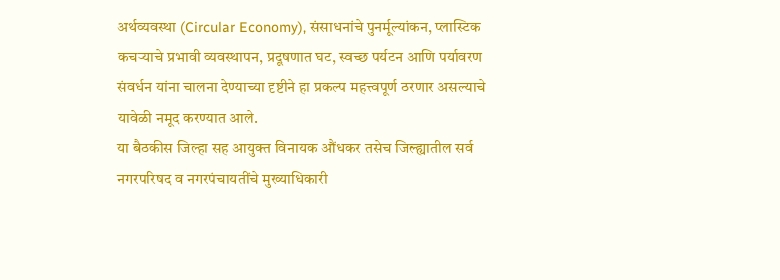अर्थव्यवस्था (Circular Economy), संसाधनांचे पुनर्मूल्यांकन, प्लास्टिक कचऱ्याचे प्रभावी व्यवस्थापन, प्रदूषणात घट, स्वच्छ पर्यटन आणि पर्यावरण संवर्धन यांना चालना देण्याच्या दृष्टीने हा प्रकल्प महत्त्वपूर्ण ठरणार असल्याचे यावेळी नमूद करण्यात आले.
या बैठकीस जिल्हा सह आयुक्त विनायक औंधकर तसेच जिल्ह्यातील सर्व नगरपरिषद व नगरपंचायतींचे मुख्याधिकारी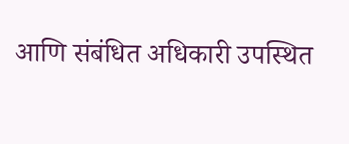आणि संबंधित अधिकारी उपस्थित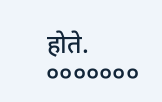होते.
०००००००